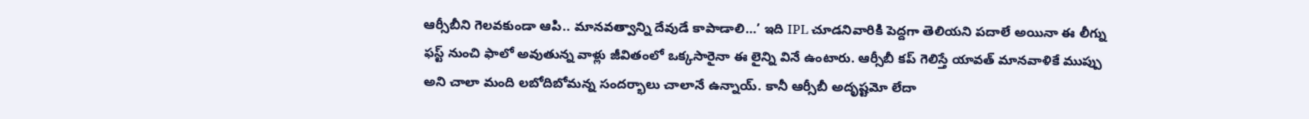ఆర్సీబీని గెలవకుండా ఆపి.. మానవత్వాన్ని దేవుడే కాపాడాలి…’ ఇది IPL చూడనివారికి పెద్దగా తెలియని పదాలే అయినా ఈ లీగ్ను ఫస్ట్ నుంచి ఫాలో అవుతున్న వాళ్లు జీవితంలో ఒక్కసారైనా ఈ లైన్ని వినే ఉంటారు. ఆర్సీబీ కప్ గెలిస్తే యావత్ మానవాళికే ముప్పు అని చాలా మంది లబోదిబోమన్న సందర్భాలు చాలానే ఉన్నాయ్. కానీ ఆర్సీబీ అదృష్టమో లేదా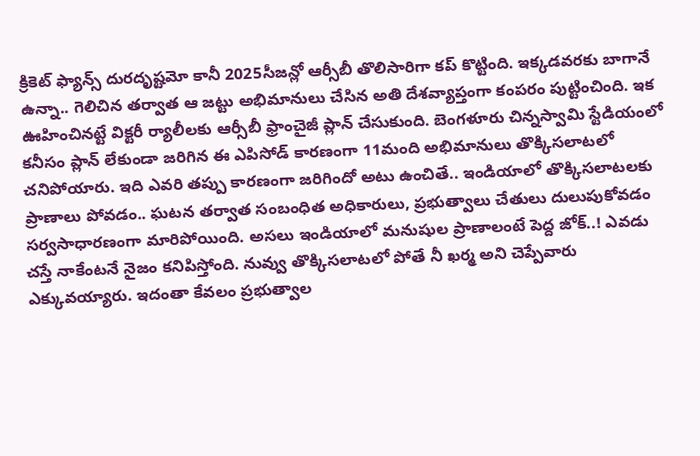క్రికెట్ ఫ్యాన్స్ దురదృష్టమో కానీ 2025సీజన్లో ఆర్సీబీ తొలిసారిగా కప్ కొట్టింది. ఇక్కడవరకు బాగానే ఉన్నా.. గెలిచిన తర్వాత ఆ జట్టు అభిమానులు చేసిన అతి దేశవ్యాప్తంగా కంపరం పుట్టించింది. ఇక ఊహించినట్టే విక్టరీ ర్యాలీలకు ఆర్సీబీ ఫ్రాంచైజీ ప్లాన్ చేసుకుంది. బెంగళూరు చిన్నస్వామి స్టేడియంలో కనీసం ప్లాన్ లేకుండా జరిగిన ఈ ఎపిసోడ్ కారణంగా 11మంది అభిమానులు తొక్కిసలాటలో చనిపోయారు. ఇది ఎవరి తప్పు కారణంగా జరిగిందో అటు ఉంచితే.. ఇండియాలో తొక్కిసలాటలకు ప్రాణాలు పోవడం.. ఘటన తర్వాత సంబంధిత అధికారులు, ప్రభుత్వాలు చేతులు దులుపుకోవడం సర్వసాధారణంగా మారిపోయింది. అసలు ఇండియాలో మనుషుల ప్రాణాలంటే పెద్ద జోక్..! ఎవడు చస్తే నాకేంటనే నైజం కనిపిస్తోంది. నువ్వు తొక్కిసలాటలో పోతే నీ ఖర్మ అని చెప్పేవారు ఎక్కువయ్యారు. ఇదంతా కేవలం ప్రభుత్వాల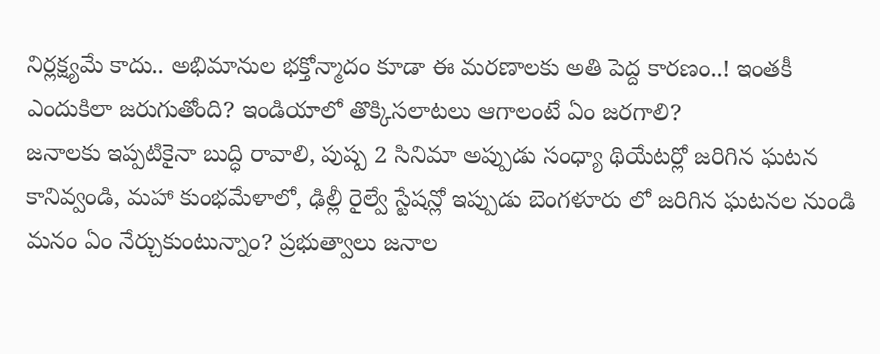నిర్లక్ష్యమే కాదు.. అభిమానుల భక్తోన్మాదం కూడా ఈ మరణాలకు అతి పెద్ద కారణం..! ఇంతకీ ఎందుకిలా జరుగుతోంది? ఇండియాలో తొక్కిసలాటలు ఆగాలంటే ఏం జరగాలి?
జనాలకు ఇప్పటికైనా బుద్ధి రావాలి, పుష్ప 2 సినిమా అప్పుడు సంధ్యా థియేటర్లో జరిగిన ఘటన కానివ్వండి, మహా కుంభమేళాలో, ఢిల్లీ రైల్వే స్టేషన్లో ఇప్పుడు బెంగళూరు లో జరిగిన ఘటనల నుండి మనం ఏం నేర్చుకుంటున్నాం? ప్రభుత్వాలు జనాల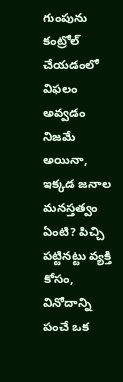గుంపును కంట్రోల్ చేయడంలో విఫలం అవ్వడం నిజమే అయినా, ఇక్కడ జనాల మనస్తత్వం ఏంటి? పిచ్చి పట్టినట్టు వ్యక్తి కోసం, వినోదాన్ని పంచే ఒక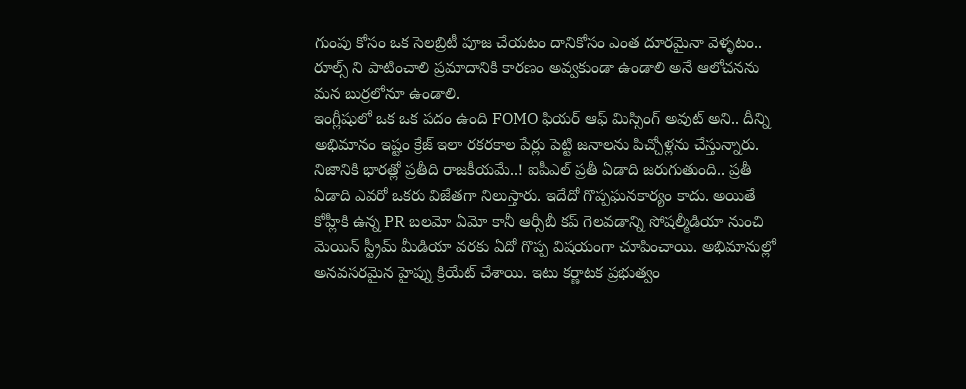గుంపు కోసం ఒక సెలబ్రిటీ పూజ చేయటం దానికోసం ఎంత దూరమైనా వెళ్ళటం.. రూల్స్ ని పాటించాలి ప్రమాదానికి కారణం అవ్వకుండా ఉండాలి అనే ఆలోచనను మన బుర్రలోనూ ఉండాలి.
ఇంగ్లీషులో ఒక ఒక పదం ఉంది FOMO ఫియర్ ఆఫ్ మిస్సింగ్ అవుట్ అని.. దీన్ని అభిమానం ఇష్టం క్రేజ్ ఇలా రకరకాల పేర్లు పెట్టి జనాలను పిచ్చోళ్లను చేస్తున్నారు.
నిజానికి భారత్లో ప్రతీది రాజకీయమే..! ఐపీఎల్ ప్రతీ ఏడాది జరుగుతుంది.. ప్రతీ ఏడాది ఎవరో ఒకరు విజేతగా నిలుస్తారు. ఇదేదో గొప్పఘనకార్యం కాదు. అయితే కోహ్లీకి ఉన్న PR బలమో ఏమో కానీ ఆర్సీబీ కప్ గెలవడాన్ని సోషల్మీడియా నుంచి మెయిన్ స్ట్రీమ్ మీడియా వరకు ఏదో గొప్ప విషయంగా చూపించాయి. అభిమానుల్లో అనవసరమైన హైప్ను క్రియేట్ చేశాయి. ఇటు కర్ణాటక ప్రభుత్వం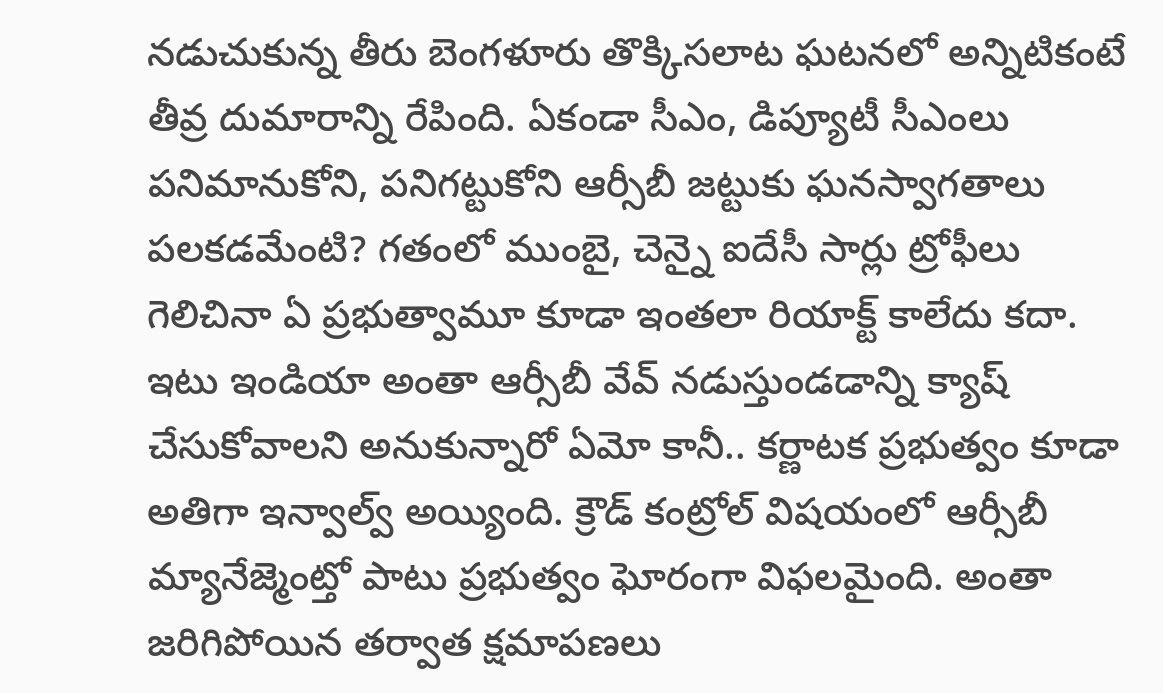నడుచుకున్న తీరు బెంగళూరు తొక్కిసలాట ఘటనలో అన్నిటికంటే తీవ్ర దుమారాన్ని రేపింది. ఏకండా సీఎం, డిప్యూటీ సీఎంలు పనిమానుకోని, పనిగట్టుకోని ఆర్సీబీ జట్టుకు ఘనస్వాగతాలు పలకడమేంటి? గతంలో ముంబై, చెన్నై ఐదేసీ సార్లు ట్రోఫీలు గెలిచినా ఏ ప్రభుత్వామూ కూడా ఇంతలా రియాక్ట్ కాలేదు కదా. ఇటు ఇండియా అంతా ఆర్సీబీ వేవ్ నడుస్తుండడాన్ని క్యాష్ చేసుకోవాలని అనుకున్నారో ఏమో కానీ.. కర్ణాటక ప్రభుత్వం కూడా అతిగా ఇన్వాల్వ్ అయ్యింది. క్రౌడ్ కంట్రోల్ విషయంలో ఆర్సీబీ మ్యానేజ్మెంట్తో పాటు ప్రభుత్వం ఘోరంగా విఫలమైంది. అంతా జరిగిపోయిన తర్వాత క్షమాపణలు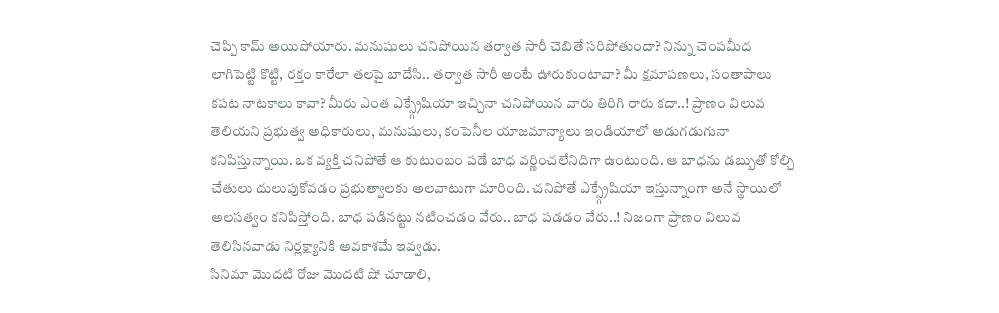చెప్పి కామ్ అయిపోయారు. మనుషులు చనిపోయిన తర్వాత సారీ చెబితే సరిపోతుందా? నిన్ను చెంపమీద లాగిపెట్టి కొట్టి, రక్తం కారేలా తలపై బాదేసి.. తర్వాత సారీ అంటే ఊరుకుంటావా? మీ క్షమాపణలు, సంతాపాలు కపట నాటకాలు కావా? మీరు ఎంత ఎక్స్గ్రేషియా ఇచ్చినా చనిపోయిన వారు తిరిగి రారు కదా..! ప్రాణం విలువ తెలియని ప్రభుత్వ అధికారులు, మనుషులు, కంపెనీల యాజమాన్యాలు ఇండియాలో అడుగడుగునా కనిపిస్తున్నాయి. ఒక వ్యక్తి చనిపోతే ఆ కుటుంబం పడే బాధ వర్ణించలేనిదిగా ఉంటుంది. ఆ బాధను డబ్బుతో కోల్చి చేతులు దులుపుకోవడం ప్రభుత్వాలకు అలవాటుగా మారింది. చనిపోతే ఎక్స్గ్రేషియా ఇస్తున్నాంగా అనే స్థాయిలో అలసత్వం కనిపిస్తోంది. బాధ పడినట్టు నటించడం వేరు.. బాధ పడడం వేరు..! నిజంగా ప్రాణం విలువ తెలిసినవాడు నిర్లక్ష్యానికి అవకాశమే ఇవ్వడు.
సినిమా మొదటి రోజు మొదటి షో చూడాలి,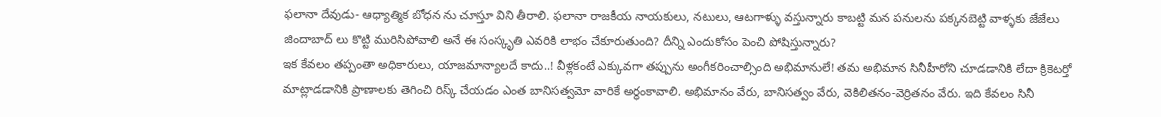ఫలానా దేవుడు- ఆధ్యాత్మిక బోధన ను చూస్తూ విని తీరాలి. ఫలానా రాజకీయ నాయకులు, నటులు, ఆటగాళ్ళు వస్తున్నారు కాబట్టి మన పనులను పక్కనబెట్టి వాళ్ళకు జేజేలు జిందాబాద్ లు కొట్టి మురిసిపోవాలి అనే ఈ సంస్కృతి ఎవరికి లాభం చేకూరుతుంది? దీన్ని ఎందుకోసం పెంచి పోషిస్తున్నారు?
ఇక కేవలం తప్పంతా అధికారులు, యాజమాన్యాలదే కాదు..! వీళ్లకంటే ఎక్కువగా తప్పును అంగీకరించాల్సింది అభిమానులే! తమ అభిమాన సినీహీరోని చూడడానికి లేదా క్రికెటర్తో మాట్లాడడానికి ప్రాణాలకు తెగించి రిస్క్ చేయడం ఎంత బానిసత్వమో వారికే అర్థంకావాలి. అభిమానం వేరు, బానిసత్వం వేరు, వెకిలితనం-వెర్రితనం వేరు. ఇది కేవలం సినీ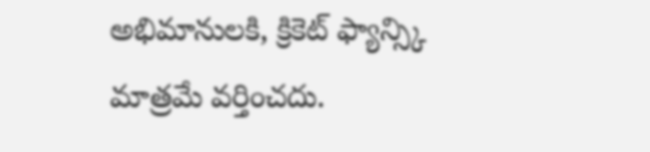అభిమానులకి, క్రికెట్ ఫ్యాన్స్కి మాత్రమే వర్తించదు.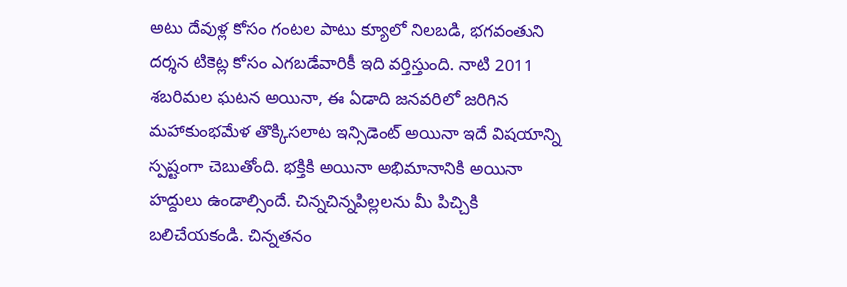అటు దేవుళ్ల కోసం గంటల పాటు క్యూలో నిలబడి, భగవంతుని దర్శన టికెట్ల కోసం ఎగబడేవారికీ ఇది వర్తిస్తుంది. నాటి 2011 శబరిమల ఘటన అయినా, ఈ ఏడాది జనవరిలో జరిగిన మహాకుంభమేళ తొక్కిసలాట ఇన్సిడెంట్ అయినా ఇదే విషయాన్ని స్పష్టంగా చెబుతోంది. భక్తికి అయినా అభిమానానికి అయినా హద్దులు ఉండాల్సిందే. చిన్నచిన్నపిల్లలను మీ పిచ్చికి బలిచేయకండి. చిన్నతనం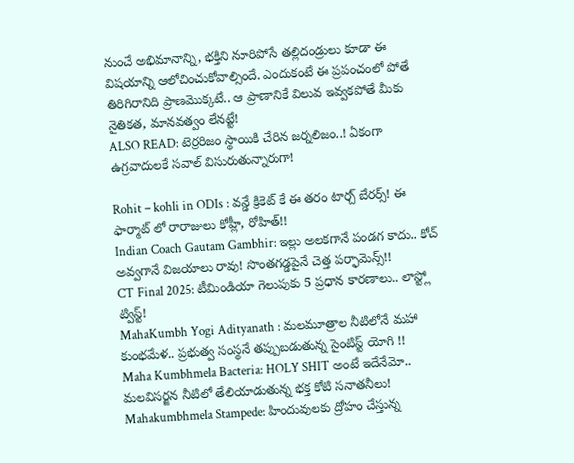నుంచే అభిమానాన్ని, భక్తిని నూరిపోసే తల్లిదండ్రులు కూడా ఈ విషయాన్ని ఆలోచించుకోవాల్సిందే. ఎందుకంటే ఈ ప్రపంచంలో పోతే తిరిగిరానిది ప్రాణమొక్కటే.. ఆ ప్రాణానికే విలువ ఇవ్వకపోతే మీకు నైతికత, మానవత్వం లేనట్టే!
ALSO READ: టెర్రరిజం స్థాయికి చేరిన జర్నలిజం..! ఏకంగా ఉగ్రవాదులకే సవాల్ విసురుతున్నారుగా!

Rohit – kohli in ODIs : వన్డే క్రికెట్ కే ఈ తరం టార్చ్ బేరర్స్! ఈ ఫార్మాట్ లో రారాజులు కోహ్లీ, రోహిత్!!
Indian Coach Gautam Gambhir: ఇల్లు అలకగానే పండగ కాదు.. కోచ్ అవ్వగానే విజయాలు రావు! సొంతగడ్డపైనే చెత్త పర్ఫామెన్స్!!
CT Final 2025: టీమిండియా గెలుపుకు 5 ప్రధాన కారణాలు.. లాస్ట్లో ట్విస్ట్!
MahaKumbh Yogi Adityanath : మలమూత్రాల నీటిలోనే మహా కుంభమేళ.. ప్రభుత్వ సంస్థనే తప్పుబడుతున్న సైంటిస్ట్ యోగి !!
Maha Kumbhmela Bacteria: HOLY SHIT అంటే ఇదేనేమో.. మలవిసర్జన నీటిలో తేలియాడుతున్న భక్త కోటి సనాతనీలు!
Mahakumbhmela Stampede: హిందువులకు ద్రోహం చేస్తున్న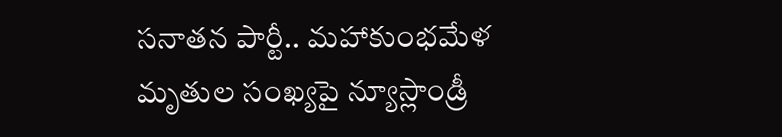సనాతన పార్టీ.. మహాకుంభమేళ మృతుల సంఖ్యపై న్యూస్లాండ్రీ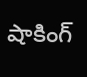షాకింగ్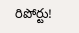రిపోర్టు!